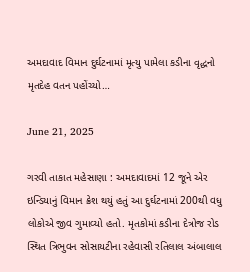અમદાવાદ વિમાન દુર્ઘટનામાં મૃત્યુ પામેલા કડીના વૃદ્ધનો મૃતદેહ વતન પહોંચ્યો…

June 21, 2025

ગરવી તાકાત મહેસાણા : અમદાવાદમાં 12 જૂને એર ઇન્ડિયાનું વિમાન ક્રેશ થયું હતું આ દુર્ઘટનામાં 200થી વધુ લોકોએ જીવ ગુમાવ્યો હતો. મૃતકોમાં કડીના દેત્રોજ રોડ સ્થિત ત્રિભુવન સોસાયટીના રહેવાસી રતિલાલ અંબાલાલ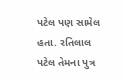પટેલ પણ સામેલ હતા. રતિલાલ પટેલ તેમના પુત્ર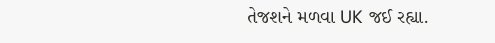તેજશને મળવા UK જઈ રહ્યા.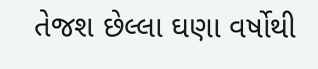તેજશ છેલ્લા ઘણા વર્ષોથી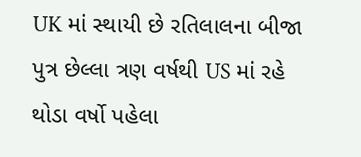UK માં સ્થાયી છે રતિલાલના બીજા પુત્ર છેલ્લા ત્રણ વર્ષથી US માં રહે થોડા વર્ષો પહેલા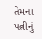તેમના પત્નીનું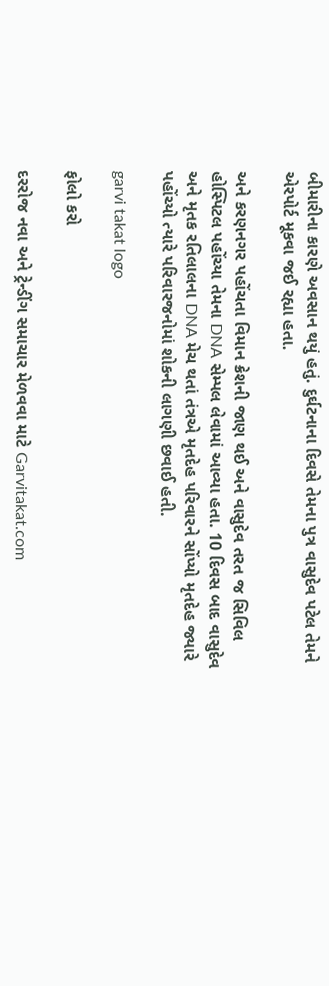બીમારીના કારણે અવસાન થયું હતું. દુર્ઘટનાના દિવસે તેમના પુત્ર વાસુદેવ પટેલ તેમને એરપોર્ટ મૂકવા જઈ રહ્યા હતા.

અને કરણનગર પહોંચતા વિમાન ક્રેશની જાણ થઈ અને વાસુદેવ તરત જ સિવિલ હોસ્પિટલ પહોંચ્યા તેમના DNA સેમ્પલ લેવામાં આવ્યા હતા. 10 દિવસ બાદ વાસુદેવ અને મૃતક રતિલાલના DNA મેચ થતાં તંત્રએ મૃતદેહ પરિવારને સોંપ્યો મૃતદેહ જ્યારે પહોંચ્યો ત્યારે પરિવારજનોમાં શોકની લાગણી છવાઈ હતી.

garvi takat logo

ફોલો કરો

દરરોજ નવા અને ટ્રેન્ડીંગ સમાચાર મેળવવા માટે Garvitakat.com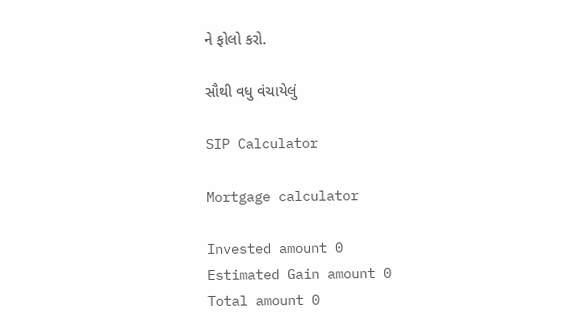ને ફોલો કરો.

સૌથી વધુ વંચાયેલું

SIP Calculator

Mortgage calculator

Invested amount 0
Estimated Gain amount 0
Total amount 0